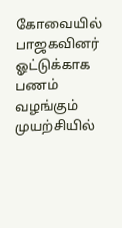கோவையில் பாஜகவினர் ஓட்டுக்காக பணம் வழங்கும் முயற்சியில்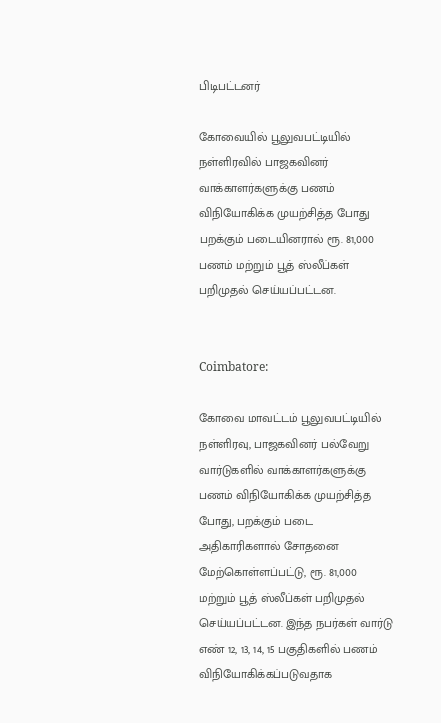பிடிபட்டனர்

கோவையில் பூலுவபட்டியில் நள்ளிரவில் பாஜகவினர் வாக்காளர்களுக்கு பணம் விநியோகிக்க முயற்சித்த போது பறக்கும் படையினரால் ரூ. 81,000 பணம் மற்றும் பூத் ஸ்லீப்கள் பறிமுதல் செய்யப்பட்டன.


Coimbatore:

கோவை மாவட்டம் பூலுவபட்டியில் நள்ளிரவு, பாஜகவினர் பல்வேறு வார்டுகளில் வாக்காளர்களுக்கு பணம் விநியோகிக்க முயற்சித்த போது, பறக்கும் படை அதிகாரிகளால் சோதனை மேற்கொள்ளப்பட்டு, ரூ. 81,000 மற்றும் பூத் ஸ்லீப்கள் பறிமுதல் செய்யப்பட்டன. இந்த நபர்கள் வார்டு எண் 12, 13, 14, 15 பகுதிகளில் பணம் விநியோகிக்கப்படுவதாக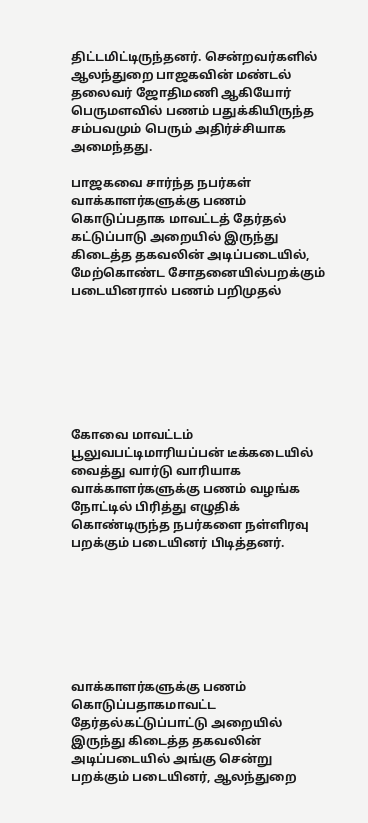திட்டமிட்டிருந்தனர். சென்றவர்களில் ஆலந்துறை பாஜகவின் மண்டல் தலைவர் ஜோதிமணி ஆகியோர் பெருமளவில் பணம் பதுக்கியிருந்த சம்பவமும் பெரும் அதிர்ச்சியாக அமைந்தது.

பாஜகவை சார்ந்த நபர்கள் வாக்காளர்களுக்கு பணம் கொடுப்பதாக மாவட்டத் தேர்தல் கட்டுப்பாடு அறையில் இருந்து கிடைத்த தகவலின் அடிப்படையில், மேற்கொண்ட சோதனையில்பறக்கும் படையினரால் பணம் பறிமுதல்







கோவை மாவட்டம் பூலுவபட்டிமாரியப்பன் டீக்கடையில் வைத்து வார்டு வாரியாக வாக்காளர்களுக்கு பணம் வழங்க நோட்டில் பிரித்து எழுதிக் கொண்டிருந்த நபர்களை நள்ளிரவு பறக்கும் படையினர் பிடித்தனர்.







வாக்காளர்களுக்கு பணம் கொடுப்பதாகமாவட்ட தேர்தல்கட்டுப்பாட்டு அறையில் இருந்து கிடைத்த தகவலின் அடிப்படையில் அங்கு சென்று பறக்கும் படையினர், ஆலந்துறை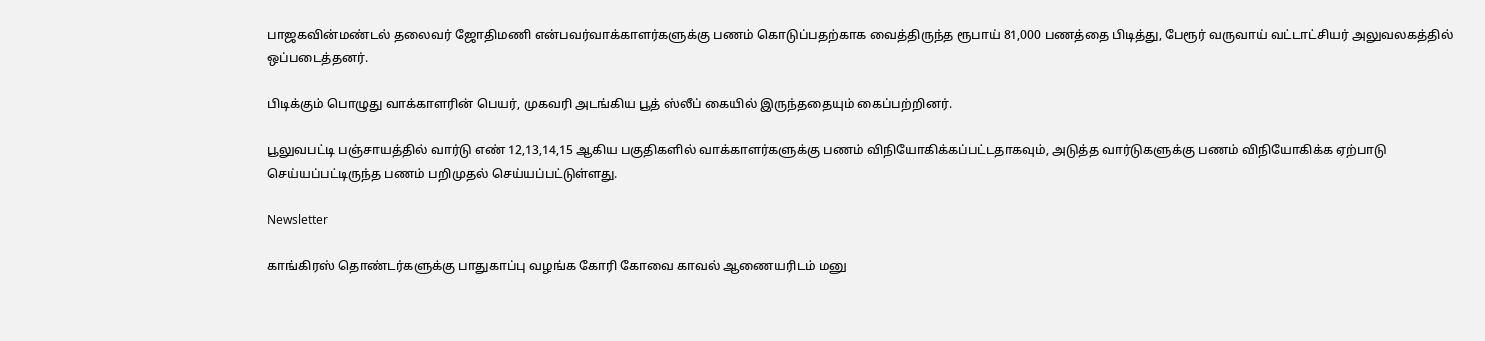பாஜகவின்மண்டல் தலைவர் ஜோதிமணி என்பவர்வாக்காளர்களுக்கு பணம் கொடுப்பதற்காக வைத்திருந்த ரூபாய் 81,000 பணத்தை பிடித்து, பேரூர் வருவாய் வட்டாட்சியர் அலுவலகத்தில் ஒப்படைத்தனர்.

பிடிக்கும் பொழுது வாக்காளரின் பெயர், முகவரி அடங்கிய பூத் ஸ்லீப் கையில் இருந்ததையும் கைப்பற்றினர்.

பூலுவபட்டி பஞ்சாயத்தில் வார்டு எண் 12,13,14,15 ஆகிய பகுதிகளில் வாக்காளர்களுக்கு பணம் விநியோகிக்கப்பட்டதாகவும், அடுத்த வார்டுகளுக்கு பணம் விநியோகிக்க ஏற்பாடு செய்யப்பட்டிருந்த பணம் பறிமுதல் செய்யப்பட்டுள்ளது.

Newsletter

காங்கிரஸ் தொண்டர்களுக்கு பாதுகாப்பு வழங்க கோரி கோவை காவல் ஆணையரிடம் மனு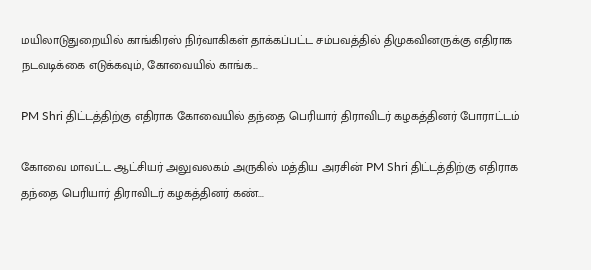மயிலாடுதுறையில் காங்கிரஸ் நிர்வாகிகள் தாக்கப்பட்ட சம்பவத்தில் திமுகவினருக்கு எதிராக நடவடிக்கை எடுக்கவும், கோவையில் காங்க...

PM Shri திட்டத்திற்கு எதிராக கோவையில் தந்தை பெரியார் திராவிடர் கழகத்தினர் போராட்டம்

கோவை மாவட்ட ஆட்சியர் அலுவலகம் அருகில் மத்திய அரசின் PM Shri திட்டத்திற்கு எதிராக தந்தை பெரியார் திராவிடர் கழகத்தினர் கண்...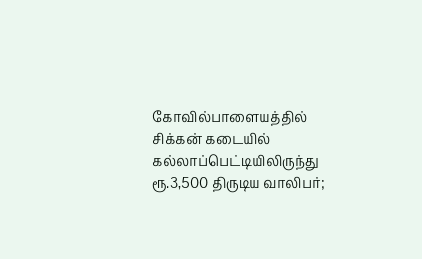கோவில்பாளையத்தில் சிக்கன் கடையில் கல்லாப்பெட்டியிலிருந்து ரூ.3,500 திருடிய வாலிபர்;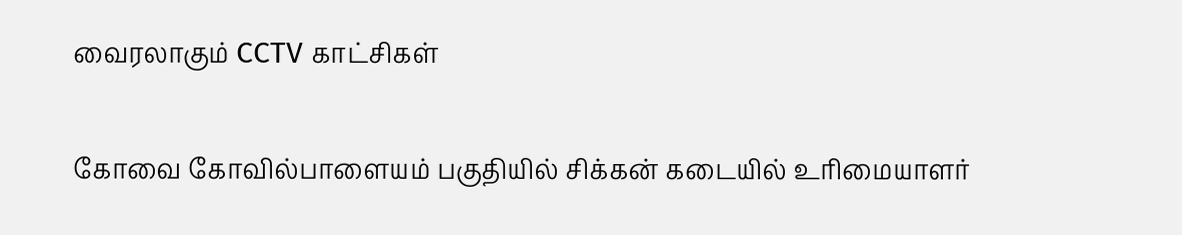வைரலாகும் CCTV காட்சிகள்

கோவை கோவில்பாளையம் பகுதியில் சிக்கன் கடையில் உரிமையாளர்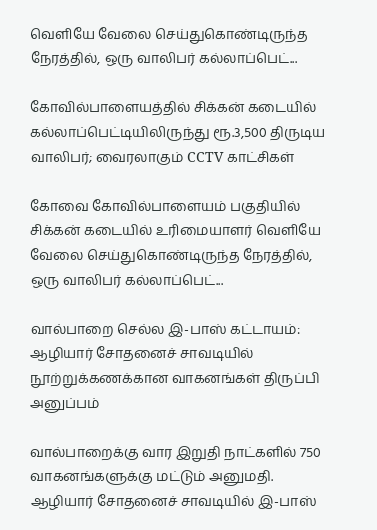வெளியே வேலை செய்துகொண்டிருந்த நேரத்தில், ஒரு வாலிபர் கல்லாப்பெட்...

கோவில்பாளையத்தில் சிக்கன் கடையில் கல்லாப்பெட்டியிலிருந்து ரூ.3,500 திருடிய வாலிபர்; வைரலாகும் CCTV காட்சிகள்

கோவை கோவில்பாளையம் பகுதியில் சிக்கன் கடையில் உரிமையாளர் வெளியே வேலை செய்துகொண்டிருந்த நேரத்தில், ஒரு வாலிபர் கல்லாப்பெட்...

வால்பாறை செல்ல இ-பாஸ் கட்டாயம்: ஆழியார் சோதனைச் சாவடியில் நூற்றுக்கணக்கான வாகனங்கள் திருப்பி அனுப்பம்

வால்பாறைக்கு வார இறுதி நாட்களில் 750 வாகனங்களுக்கு மட்டும் அனுமதி. ஆழியார் சோதனைச் சாவடியில் இ-பாஸ்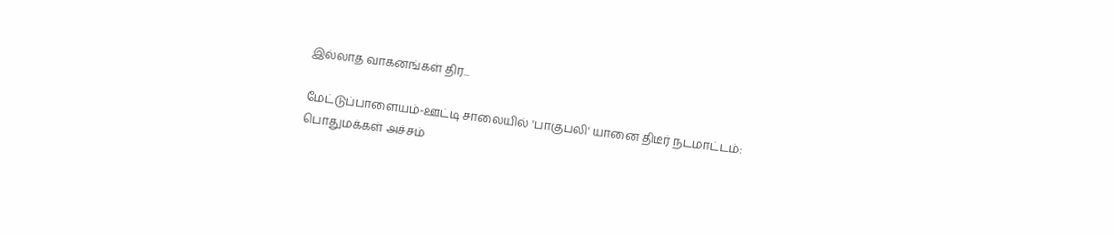இல்லாத வாகனங்கள் திர...

மேட்டுப்பாளையம்-ஊட்டி சாலையில் 'பாகுபலி' யானை திடீர் நடமாட்டம்: பொதுமக்கள் அச்சம்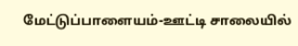மேட்டுப்பாளையம்-ஊட்டி சாலையில்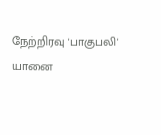நேற்றிரவு 'பாகுபலி' யானை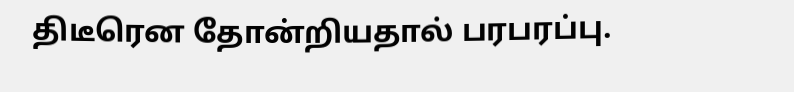திடீரென தோன்றியதால் பரபரப்பு.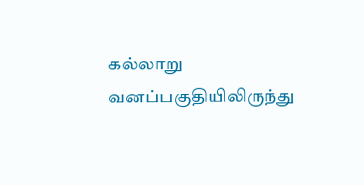கல்லாறு வனப்பகுதியிலிருந்து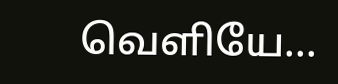வெளியே...